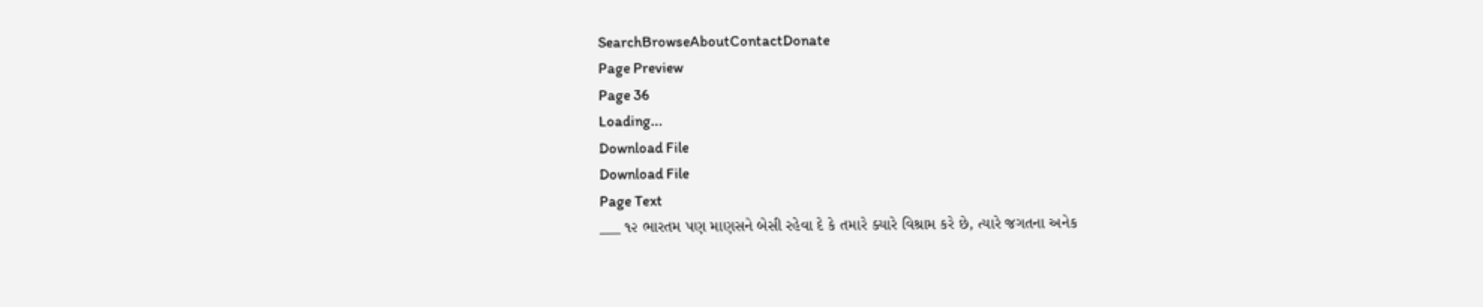SearchBrowseAboutContactDonate
Page Preview
Page 36
Loading...
Download File
Download File
Page Text
___ ૧૨ ભારતમ પણ માણસને બેસી રહેવા દે કે તમારે ક્યારે વિશ્રામ કરે છે, ત્યારે જગતના અનેક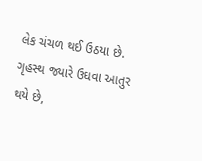લેક ચંચળ થઈ ઉઠયા છે. ગૃહસ્થ જ્યારે ઉઘવા આતુર થયે છે,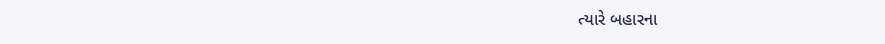ત્યારે બહારના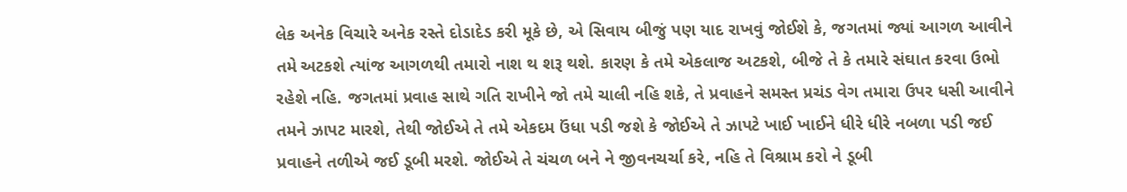લેક અનેક વિચારે અનેક રસ્તે દોડાદેડ કરી મૂકે છે, એ સિવાય બીજું પણ યાદ રાખવું જોઈશે કે, જગતમાં જ્યાં આગળ આવીને તમે અટકશે ત્યાંજ આગળથી તમારો નાશ થ શરૂ થશે. કારણ કે તમે એકલાજ અટકશે, બીજે તે કે તમારે સંઘાત કરવા ઉભો રહેશે નહિ. જગતમાં પ્રવાહ સાથે ગતિ રાખીને જો તમે ચાલી નહિ શકે, તે પ્રવાહને સમસ્ત પ્રચંડ વેગ તમારા ઉપર ધસી આવીને તમને ઝાપટ મારશે, તેથી જોઈએ તે તમે એકદમ ઉંધા પડી જશે કે જોઈએ તે ઝાપટે ખાઈ ખાઈને ધીરે ધીરે નબળા પડી જઈ પ્રવાહને તળીએ જઈ ડૂબી મરશે. જોઈએ તે ચંચળ બને ને જીવનચર્ચા કરે, નહિ તે વિશ્રામ કરો ને ડૂબી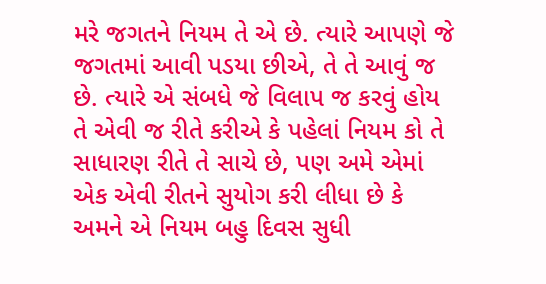મરે જગતને નિયમ તે એ છે. ત્યારે આપણે જે જગતમાં આવી પડયા છીએ, તે તે આવું જ છે. ત્યારે એ સંબધે જે વિલાપ જ કરવું હોય તે એવી જ રીતે કરીએ કે પહેલાં નિયમ કો તે સાધારણ રીતે તે સાચે છે, પણ અમે એમાં એક એવી રીતને સુયોગ કરી લીધા છે કે અમને એ નિયમ બહુ દિવસ સુધી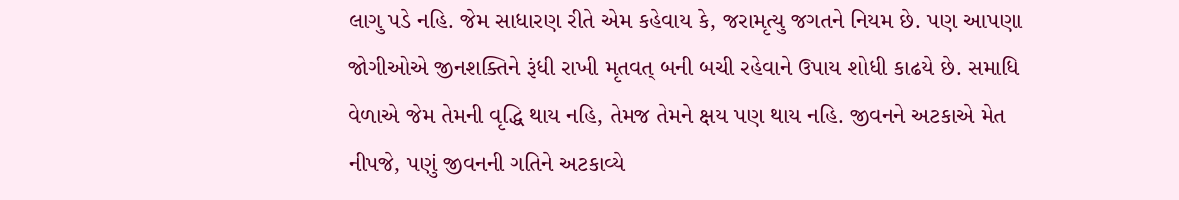લાગુ પડે નહિ. જેમ સાધારણ રીતે એમ કહેવાય કે, જરામૃત્યુ જગતને નિયમ છે. પણ આપણા જોગીઓએ જીનશક્તિને રૂંધી રાખી મૃતવત્ બની બચી રહેવાને ઉપાય શોધી કાઢયે છે. સમાધિ વેળાએ જેમ તેમની વૃદ્ધિ થાય નહિ, તેમજ તેમને ક્ષય પણ થાય નહિ. જીવનને અટકાએ મેત નીપજે, પણું જીવનની ગતિને અટકાવ્યે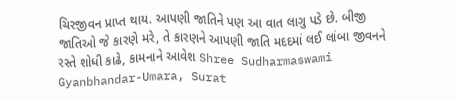ચિરજીવન પ્રાપ્ત થાય. આપણી જાતિને પણ આ વાત લાગુ પડે છે. બીજી જાતિઓ જે કારણે મરે, તે કારણને આપણી જાતિ મદદમાં લઈ લાંબા જીવનને રસ્તે શોધી કાઢે, કામનાને આવેશ Shree Sudharmaswami Gyanbhandar-Umara, Surat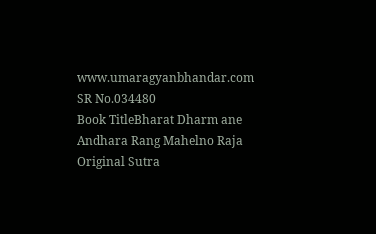www.umaragyanbhandar.com
SR No.034480
Book TitleBharat Dharm ane Andhara Rang Mahelno Raja
Original Sutra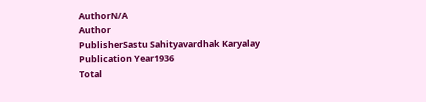AuthorN/A
Author
PublisherSastu Sahityavardhak Karyalay
Publication Year1936
Total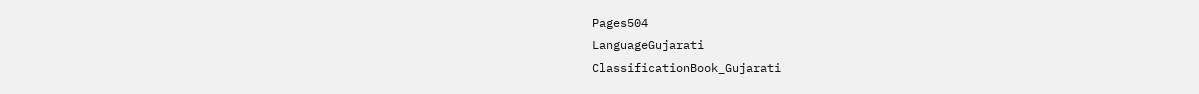Pages504
LanguageGujarati
ClassificationBook_Gujarati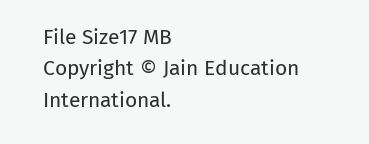File Size17 MB
Copyright © Jain Education International.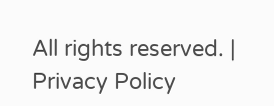All rights reserved. | Privacy Policy